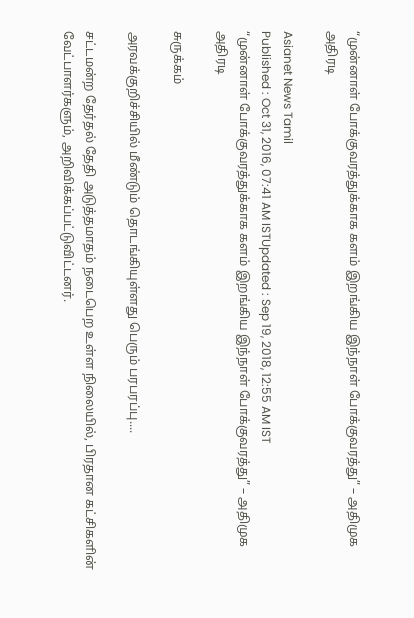“முன்னாள் போக்குவரத்துக்காக களம் இறங்கிய இந்நாள் போக்குவரத்து” – அதிமுக அதிரடி

Asianet News Tamil
Published : Oct 31, 2016, 07:41 AM ISTUpdated : Sep 19, 2018, 12:55 AM IST
“முன்னாள் போக்குவரத்துக்காக களம் இறங்கிய இந்நாள் போக்குவரத்து” – அதிமுக அதிரடி

சுருக்கம்

அரவக்குறிச்சியில் மீண்டும் தொடங்கியுள்ளது பெரும் பரபரப்பு....

சட்டமன்ற தேர்தல் தேதி அடுத்தமாதம் நடைபெற உள்ள நிலையில், பிரதான கட்சிகளின் வேட்பாளர்களும், அறிவிக்கப்பட்டுவிட்டனர்.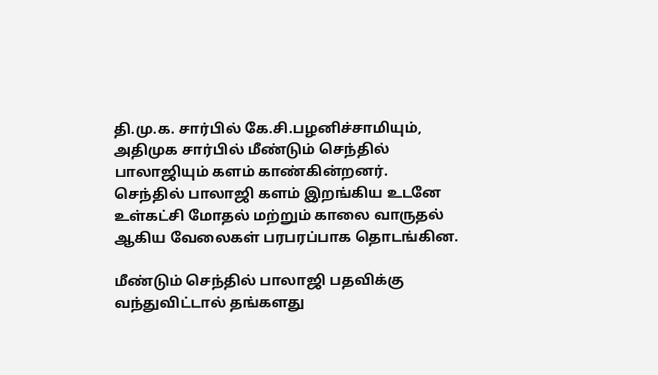தி.மு.க. சார்பில் கே.சி.பழனிச்சாமியும், அதிமுக சார்பில் மீண்டும் செந்தில் பாலாஜியும் களம் காண்கின்றனர். செந்தில் பாலாஜி களம் இறங்கிய உடனே உள்கட்சி மோதல் மற்றும் காலை வாருதல் ஆகிய வேலைகள் பரபரப்பாக தொடங்கின.

மீண்டும் செந்தில் பாலாஜி பதவிக்கு வந்துவிட்டால் தங்களது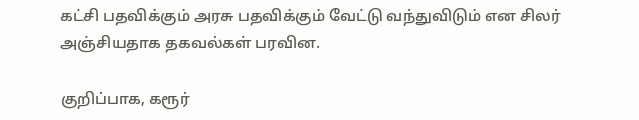கட்சி பதவிக்கும் அரசு பதவிக்கும் வேட்டு வந்துவிடும் என சிலர் அஞ்சியதாக தகவல்கள் பரவின.

குறிப்பாக, கரூர்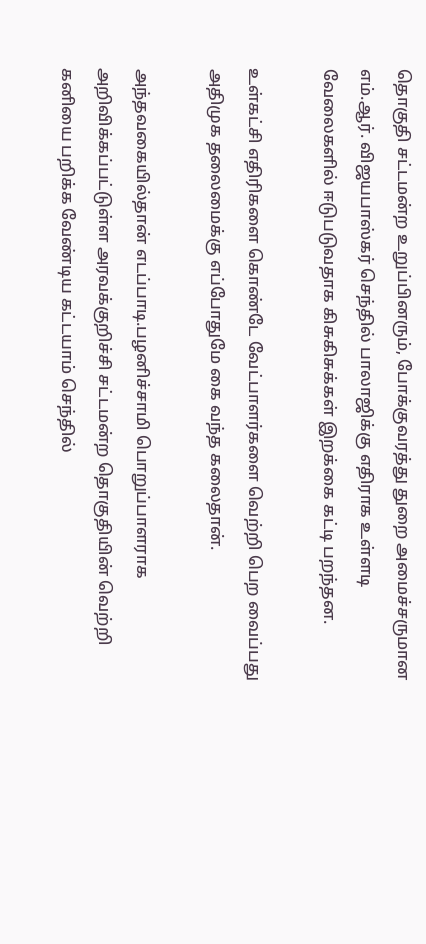தொகுதி சட்டமன்ற உறுப்பினரும், போக்குவரத்து துறை அமைச்சருமான எம்.ஆர். விஜயபாஸ்கர் செந்தில் பாலாஜிக்கு எதிராக உள்ளடி வேலைகளில் ஈடுபடுவதாக கிசுகிசுக்கள் இறக்கை கட்டி பறந்தன.

உள்கட்சி எதிரிகளை கொண்டே வேட்பாளர்களை வெற்றி பெற வைப்பது அதிமுக தலைமைக்கு எப்போதுமே கை வந்த கலைதான்.

அந்தவகையில்தான் எடப்பாடி.பழனிச்சாமி பொறுப்பாளராக அறிவிக்கப்பட்டுள்ள அரவக்குறிச்சி சட்டமன்ற தொகுதியின் வெற்றி கனியை பறிக்க வேண்டிய கட்டயாம் செந்தில்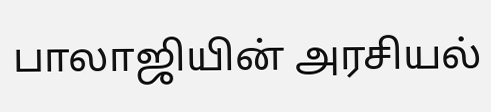பாலாஜியின் அரசியல்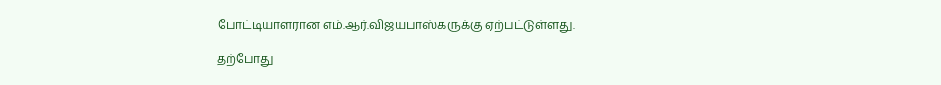போட்டியாளரான எம்.ஆர்.விஜயபாஸ்கருக்கு ஏற்பட்டுள்ளது.

தற்போது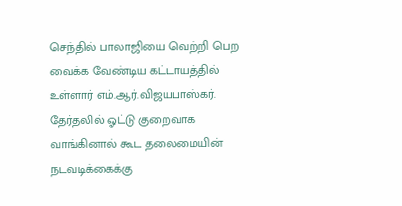செந்தில் பாலாஜியை வெற்றி பெற வைக்க வேண்டிய கட்டாயத்தில் உள்ளார் எம்.ஆர்.விஜயபாஸ்கர். தேர்தலில் ஓட்டு குறைவாக வாங்கினால் கூட தலைமையின் நடவடிக்கைக்கு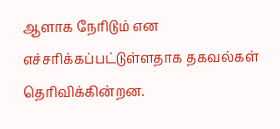ஆளாக நேரிடும் என எச்சரிக்கப்பட்டுள்ளதாக தகவல்கள் தெரிவிக்கின்றன.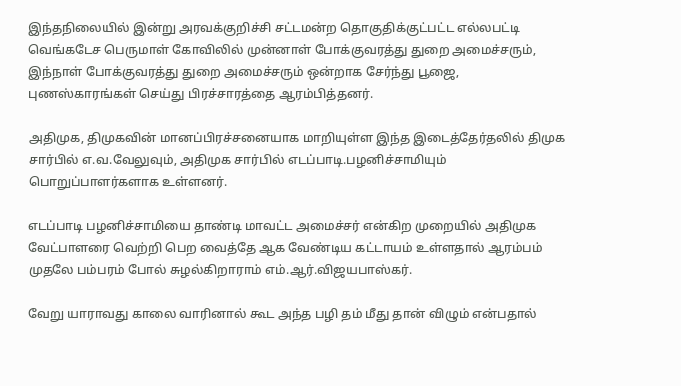இந்தநிலையில் இன்று அரவக்குறிச்சி சட்டமன்ற தொகுதிக்குட்பட்ட எல்லபட்டி வெங்கடேச பெருமாள் கோவிலில் முன்னாள் போக்குவரத்து துறை அமைச்சரும், இந்நாள் போக்குவரத்து துறை அமைச்சரும் ஒன்றாக சேர்ந்து பூஜை, புணஸ்காரங்கள் செய்து பிரச்சாரத்தை ஆரம்பித்தனர்.

அதிமுக, திமுகவின் மானப்பிரச்சனையாக மாறியுள்ள இந்த இடைத்தேர்தலில் திமுக சார்பில் எ.வ.வேலுவும், அதிமுக சார்பில் எடப்பாடி.பழனிச்சாமியும் பொறுப்பாளர்களாக உள்ளனர்.

எடப்பாடி பழனிச்சாமியை தாண்டி மாவட்ட அமைச்சர் என்கிற முறையில் அதிமுக வேட்பாளரை வெற்றி பெற வைத்தே ஆக வேண்டிய கட்டாயம் உள்ளதால் ஆரம்பம் முதலே பம்பரம் போல் சுழல்கிறாராம் எம்.ஆர்.விஜயபாஸ்கர்.

வேறு யாராவது காலை வாரினால் கூட அந்த பழி தம் மீது தான் விழும் என்பதால்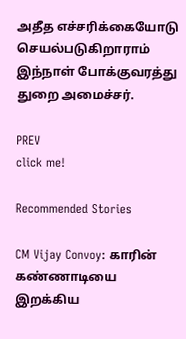அதீத எச்சரிக்கையோடு செயல்படுகிறாராம் இந்நாள் போக்குவரத்து துறை அமைச்சர்.

PREV
click me!

Recommended Stories

CM Vijay Convoy: காரின் கண்ணாடியை இறக்கிய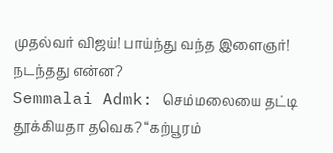முதல்வர் விஜய்! பாய்ந்து வந்த இளைஞர்! நடந்தது என்ன?
Semmalai Admk: செம்மலையை தட்டி தூக்கியதா தவெக? “கற்பூரம்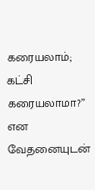கரையலாம்; கட்சி கரையலாமா?” என வேதனையுடன்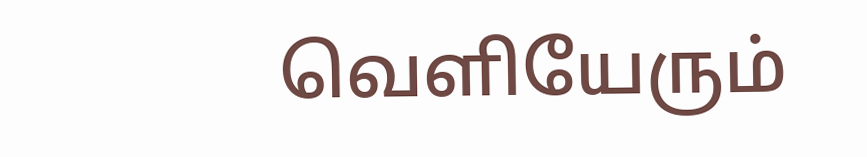வெளியேரும்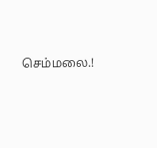செம்மலை.!